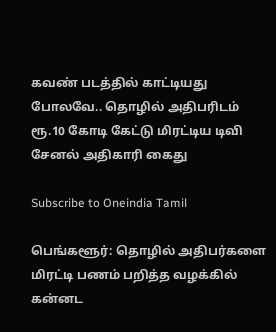கவண் படத்தில் காட்டியது போலவே.. தொழில் அதிபரிடம் ரூ.10 கோடி கேட்டு மிரட்டிய டிவி சேனல் அதிகாரி கைது

Subscribe to Oneindia Tamil

பெங்களூர்: தொழில் அதிபர்களை மிரட்டி பணம் பறித்த வழக்கில் கன்னட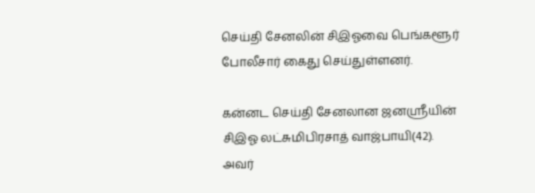செய்தி சேனலின் சிஇஓவை பெங்களூர் போலீசார் கைது செய்துள்ளனர்.

கன்னட செய்தி சேனலான ஜனஸ்ரீயின் சிஇஓ லட்சுமிபிரசாத் வாஜ்பாயி(42). அவர்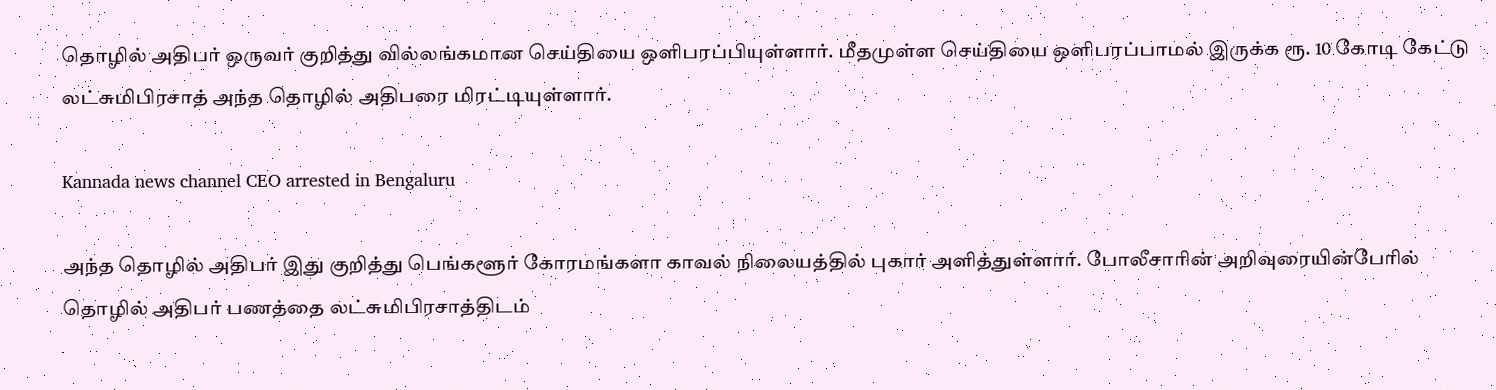தொழில் அதிபர் ஒருவர் குறித்து வில்லங்கமான செய்தியை ஒளிபரப்பியுள்ளார். மீதமுள்ள செய்தியை ஒளிபரப்பாமல் இருக்க ரூ. 10 கோடி கேட்டு லட்சுமிபிரசாத் அந்த தொழில் அதிபரை மிரட்டியுள்ளார்.

Kannada news channel CEO arrested in Bengaluru

அந்த தொழில் அதிபர் இது குறித்து பெங்களூர் கோரமங்களா காவல் நிலையத்தில் புகார் அளித்துள்ளார். போலீசாரின் அறிவுரையின்பேரில் தொழில் அதிபர் பணத்தை லட்சுமிபிரசாத்திடம்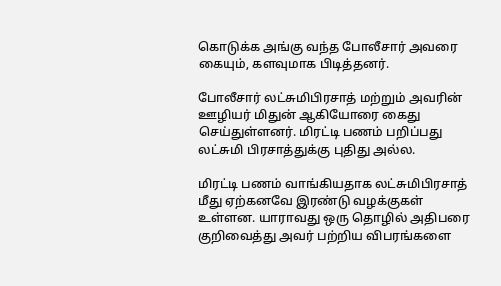கொடுக்க அங்கு வந்த போலீசார் அவரை கையும், களவுமாக பிடித்தனர்.

போலீசார் லட்சுமிபிரசாத் மற்றும் அவரின் ஊழியர் மிதுன் ஆகியோரை கைது செய்துள்ளனர். மிரட்டி பணம் பறிப்பது லட்சுமி பிரசாத்துக்கு புதிது அல்ல.

மிரட்டி பணம் வாங்கியதாக லட்சுமிபிரசாத் மீது ஏற்கனவே இரண்டு வழக்குகள் உள்ளன. யாராவது ஒரு தொழில் அதிபரை குறிவைத்து அவர் பற்றிய விபரங்களை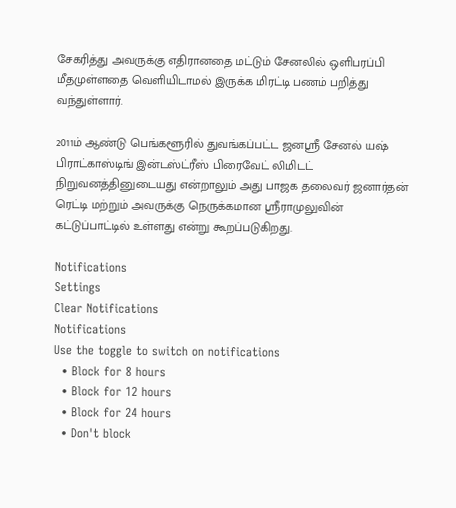சேகரித்து அவருக்கு எதிரானதை மட்டும் சேனலில் ஒளிபரப்பி மீதமுள்ளதை வெளியிடாமல் இருக்க மிரட்டி பணம் பறித்து வந்துள்ளார்.

2011ம் ஆண்டு பெங்களூரில் துவங்கப்பட்ட ஜனஸ்ரீ சேனல் யஷ் பிராட்காஸ்டிங் இன்டஸ்ட்ரீஸ் பிரைவேட் லிமிடட் நிறுவனத்தினுடையது என்றாலும் அது பாஜக தலைவர் ஜனார்தன் ரெட்டி மற்றும் அவருக்கு நெருக்கமான ஸ்ரீராமுலுவின் கட்டுப்பாட்டில் உள்ளது என்று கூறப்படுகிறது.

Notifications
Settings
Clear Notifications
Notifications
Use the toggle to switch on notifications
  • Block for 8 hours
  • Block for 12 hours
  • Block for 24 hours
  • Don't block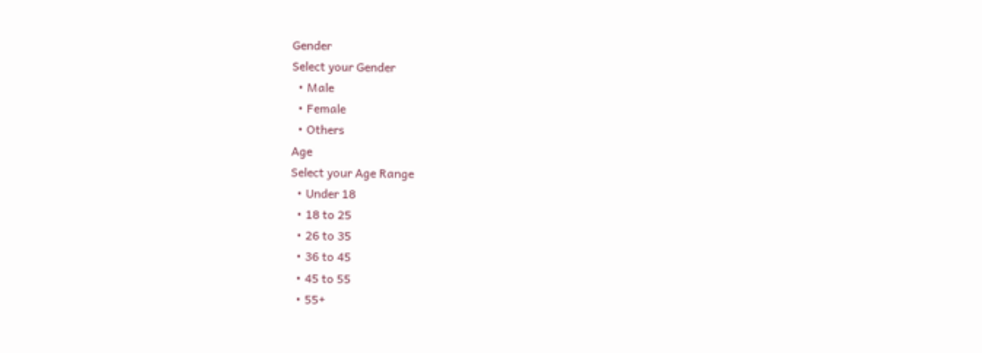Gender
Select your Gender
  • Male
  • Female
  • Others
Age
Select your Age Range
  • Under 18
  • 18 to 25
  • 26 to 35
  • 36 to 45
  • 45 to 55
  • 55+